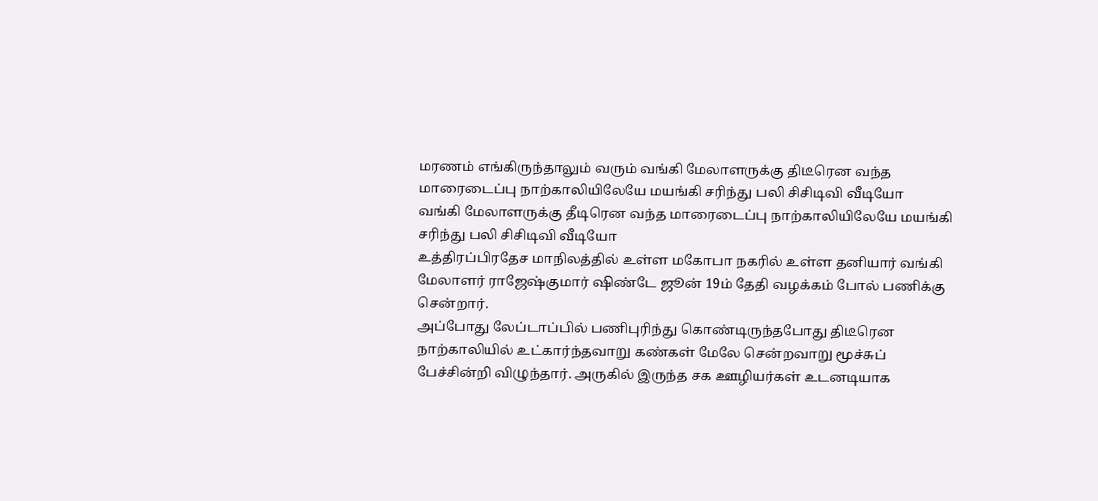மரணம் எங்கிருந்தாலும் வரும் வங்கி மேலாளருக்கு திடீரென வந்த மாரைடைப்பு நாற்காலியிலேயே மயங்கி சரிந்து பலி சிசிடிவி வீடியோ
வங்கி மேலாளருக்கு தீடிரென வந்த மாரைடைப்பு நாற்காலியிலேயே மயங்கி சரிந்து பலி சிசிடிவி வீடியோ
உத்திரப்பிரதேச மாநிலத்தில் உள்ள மகோபா நகரில் உள்ள தனியார் வங்கி மேலாளர் ராஜேஷ்குமார் ஷிண்டே ஜூன் 19ம் தேதி வழக்கம் போல் பணிக்கு சென்றார்.
அப்போது லேப்டாப்பில் பணிபுரிந்து கொண்டிருந்தபோது திடீரென நாற்காலியில் உட்கார்ந்தவாறு கண்கள் மேலே சென்றவாறு மூச்சுப் பேச்சின்றி விழுந்தார். அருகில் இருந்த சக ஊழியர்கள் உடனடியாக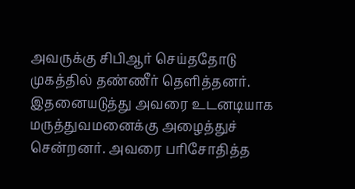அவருக்கு சிபிஆர் செய்ததோடு முகத்தில் தண்ணீர் தெளித்தனர்.
இதனையடுத்து அவரை உடனடியாக மருத்துவமனைக்கு அழைத்துச் சென்றனர். அவரை பரிசோதித்த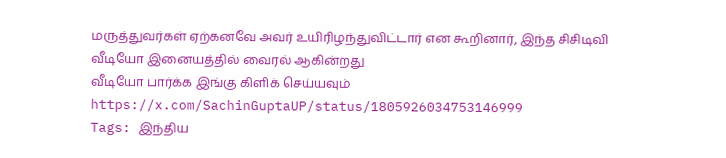மருத்துவர்கள் ஏற்கனவே அவர் உயிரிழந்துவிட்டார் என கூறினார், இந்த சிசிடிவி வீடியோ இனையத்தில் வைரல் ஆகின்றது
வீடியோ பார்க்க இங்கு கிளிக் செய்யவும்
https://x.com/SachinGuptaUP/status/1805926034753146999
Tags: இந்திய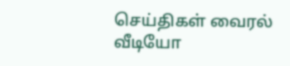செய்திகள் வைரல் வீடியோ